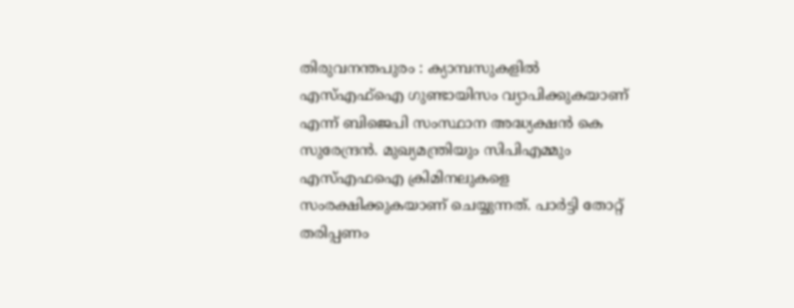തിരുവനന്തപുരം : ക്യാമ്പസുകളിൽ എസ്എഫ്ഐ ഗുണ്ടായിസം വ്യാപിക്കുകയാണ് എന്ന് ബിജെപി സംസ്ഥാന അദ്ധ്യക്ഷൻ കെ സുരേന്ദ്രൻ. മുഖ്യമന്ത്രിയും സിപിഎമ്മും എസ്എഫഐ ക്രിമിനലുകളെ സംരക്ഷിക്കുകയാണ് ചെയ്യുന്നത്. പാർട്ടി തോറ്റ് തരിപ്പണം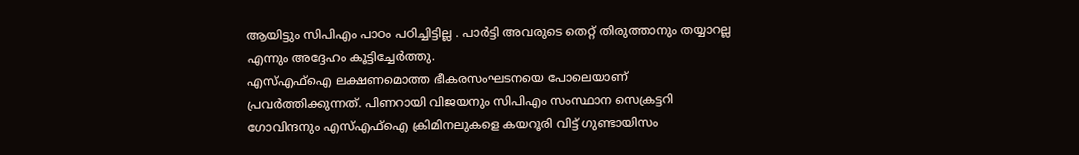ആയിട്ടും സിപിഎം പാഠം പഠിച്ചിട്ടില്ല . പാർട്ടി അവരുടെ തെറ്റ് തിരുത്താനും തയ്യാറല്ല എന്നും അദ്ദേഹം കൂട്ടിച്ചേർത്തു.
എസ്എഫ്ഐ ലക്ഷണമൊത്ത ഭീകരസംഘടനയെ പോലെയാണ് പ്രവർത്തിക്കുന്നത്. പിണറായി വിജയനും സിപിഎം സംസ്ഥാന സെക്രട്ടറി ഗോവിന്ദനും എസ്എഫ്ഐ ക്രിമിനലുകളെ കയറൂരി വിട്ട് ഗുണ്ടായിസം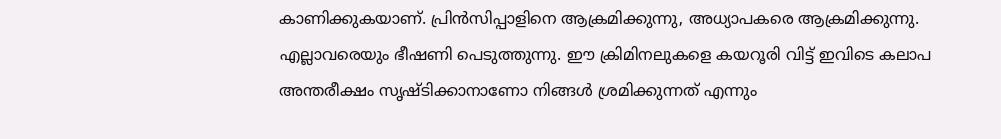കാണിക്കുകയാണ്. പ്രിൻസിപ്പാളിനെ ആക്രമിക്കുന്നു, അധ്യാപകരെ ആക്രമിക്കുന്നു. എല്ലാവരെയും ഭീഷണി പെടുത്തുന്നു. ഈ ക്രിമിനലുകളെ കയറൂരി വിട്ട് ഇവിടെ കലാപ അന്തരീക്ഷം സൃഷ്ടിക്കാനാണോ നിങ്ങൾ ശ്രമിക്കുന്നത് എന്നും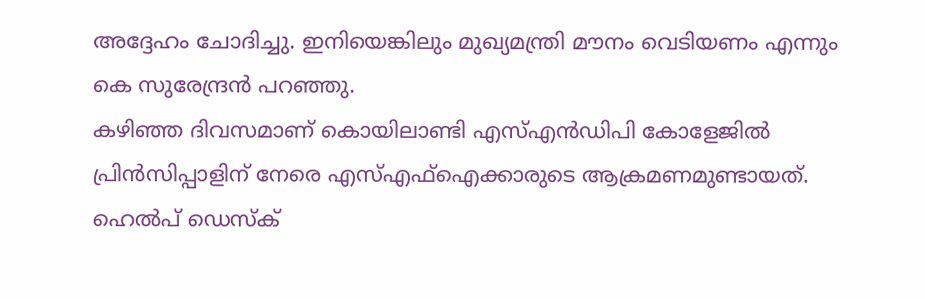അദ്ദേഹം ചോദിച്ചു. ഇനിയെങ്കിലും മുഖ്യമന്ത്രി മൗനം വെടിയണം എന്നും കെ സുരേന്ദ്രൻ പറഞ്ഞു.
കഴിഞ്ഞ ദിവസമാണ് കൊയിലാണ്ടി എസ്എൻഡിപി കോളേജിൽ പ്രിൻസിപ്പാളിന് നേരെ എസ്എഫ്ഐക്കാരുടെ ആക്രമണമുണ്ടായത്. ഹെൽപ് ഡെസ്ക്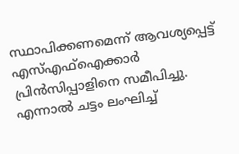സ്ഥാപിക്കണമെന്ന് ആവശ്യപ്പെട്ട് എസ്എഫ്ഐക്കാർ പ്രിൻസിപ്പാളിനെ സമീപിച്ചു. എന്നാൽ ചട്ടം ലംഘിച്ച്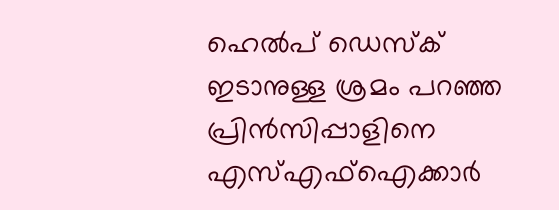ഹെൽപ് ഡെസ്ക് ഇടാനുള്ള ശ്രമം പറഞ്ഞ പ്രിൻസിപ്പാളിനെ എസ്എഫ്ഐക്കാർ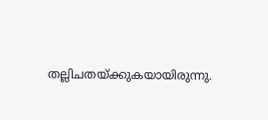തല്ലിചതയ്ക്കുകയായിരുന്നു.